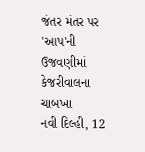જંતર મંતર પર 'આપ'ની ઉજવણીમાં કેજરીવાલના ચાબખા
નવી દિલ્હી, 12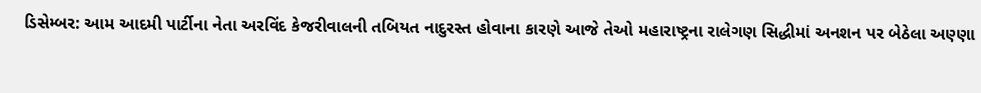ડિસેમ્બર: આમ આદમી પાર્ટીના નેતા અરવિંદ કેજરીવાલની તબિયત નાદુરસ્ત હોવાના કારણે આજે તેઓ મહારાષ્ટ્રના રાલેગણ સિદ્ધીમાં અનશન પર બેઠેલા અણ્ણા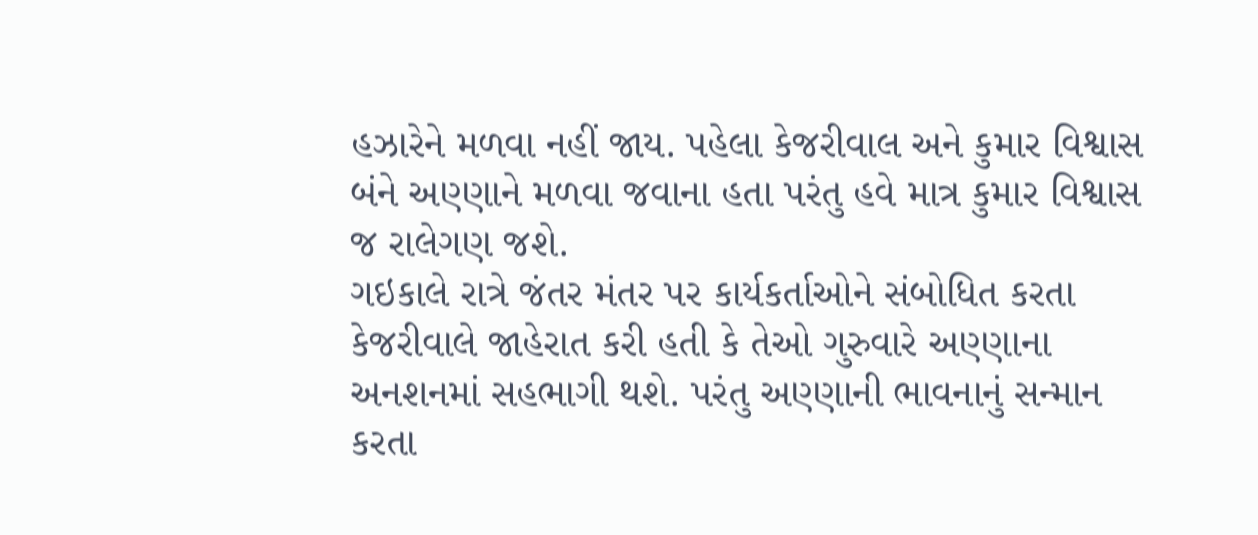હઝારેને મળવા નહીં જાય. પહેલા કેજરીવાલ અને કુમાર વિશ્વાસ બંને અણ્ણાને મળવા જવાના હતા પરંતુ હવે માત્ર કુમાર વિશ્વાસ જ રાલેગણ જશે.
ગઇકાલે રાત્રે જંતર મંતર પર કાર્યકર્તાઓને સંબોધિત કરતા કેજરીવાલે જાહેરાત કરી હતી કે તેઓ ગુરુવારે અણ્ણાના અનશનમાં સહભાગી થશે. પરંતુ અણ્ણાની ભાવનાનું સન્માન કરતા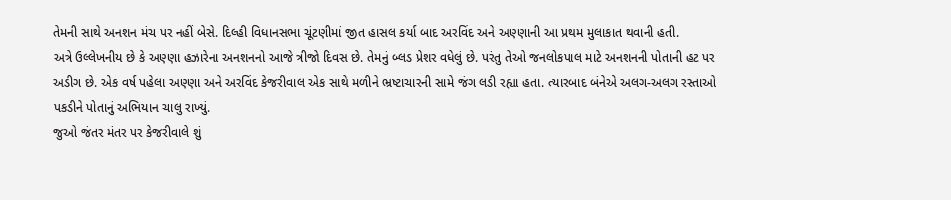તેમની સાથે અનશન મંચ પર નહીં બેસે. દિલ્હી વિધાનસભા ચૂંટણીમાં જીત હાસલ કર્યા બાદ અરવિંદ અને અણ્ણાની આ પ્રથમ મુલાકાત થવાની હતી.
અત્રે ઉલ્લેખનીય છે કે અણ્ણા હઝારેના અનશનનો આજે ત્રીજો દિવસ છે. તેમનું બ્લડ પ્રેશર વધેલું છે. પરંતુ તેઓ જનલોકપાલ માટે અનશનની પોતાની હટ પર અડીગ છે. એક વર્ષ પહેલા અણ્ણા અને અરવિંદ કેજરીવાલ એક સાથે મળીને ભ્રષ્ટાચારની સામે જંગ લડી રહ્યા હતા. ત્યારબાદ બંનેએ અલગ-અલગ રસ્તાઓ પકડીને પોતાનું અભિયાન ચાલુ રાખ્યું.
જુઓ જંતર મંતર પર કેજરીવાલે શું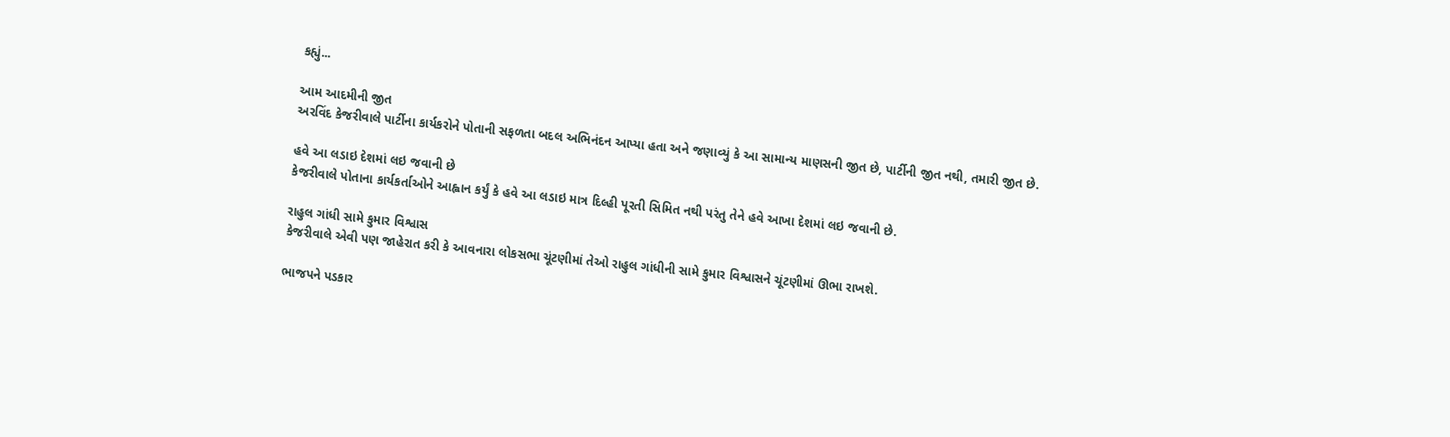કહ્યું...

આમ આદમીની જીત
અરવિંદ કેજરીવાલે પાર્ટીના કાર્યકરોને પોતાની સફળતા બદલ અભિનંદન આપ્યા હતા અને જણાવ્યું કે આ સામાન્ય માણસની જીત છે, પાર્ટીની જીત નથી, તમારી જીત છે.

હવે આ લડાઇ દેશમાં લઇ જવાની છે
કેજરીવાલે પોતાના કાર્યકર્તાઓને આહ્વાન કર્યું કે હવે આ લડાઇ માત્ર દિલ્હી પૂરતી સિમિત નથી પરંતુ તેને હવે આખા દેશમાં લઇ જવાની છે.

રાહુલ ગાંધી સામે કુમાર વિશ્વાસ
કેજરીવાલે એવી પણ જાહેરાત કરી કે આવનારા લોકસભા ચૂંટણીમાં તેઓ રાહુલ ગાંધીની સામે કુમાર વિશ્વાસને ચૂંટણીમાં ઊભા રાખશે.

ભાજપને પડકાર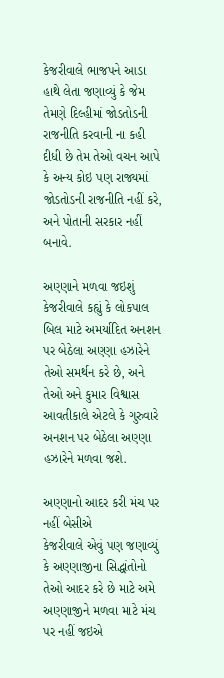કેજરીવાલે ભાજપને આડા હાથે લેતા જણાવ્યું કે જેમ તેમણે દિલ્હીમાં જોડતોડની રાજનીતિ કરવાની ના કહી દીધી છે તેમ તેઓ વચન આપે કે અન્ય કોઇ પણ રાજ્યમાં જોડતોડની રાજનીતિ નહીં કરે, અને પોતાની સરકાર નહીં બનાવે.

અણ્ણાને મળવા જઇશું
કેજરીવાલે કહ્યું કે લોકપાલ બિલ માટે અમર્યાદિત અનશન પર બેઠેલા અણ્ણા હઝારેને તેઓ સમર્થન કરે છે, અને તેઓ અને કુમાર વિશ્વાસ આવતીકાલે એટલે કે ગુરુવારે અનશન પર બેઠેલા અણ્ણા હઝારેને મળવા જશે.

અણ્ણાનો આદર કરી મંચ પર નહીં બેસીએ
કેજરીવાલે એવું પણ જણાવ્યું કે અણ્ણાજીના સિદ્ધાંતોનો તેઓ આદર કરે છે માટે અમે અણ્ણાજીને મળવા માટે મંચ પર નહીં જઇએ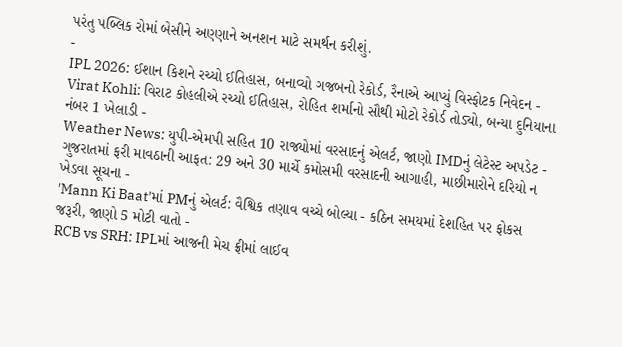પરંતુ પબ્લિક રોમાં બેસીને અણ્ણાને અનશન માટે સમર્થન કરીશું.
-
IPL 2026: ઈશાન કિશને રચ્યો ઈતિહાસ, બનાવ્યો ગજબનો રેકોર્ડ, રૈનાએ આપ્યું વિસ્ફોટક નિવેદન -
Virat Kohli: વિરાટ કોહલીએ રચ્યો ઈતિહાસ, રોહિત શર્માનો સૌથી મોટો રેકોર્ડ તોડ્યો, બન્યા દુનિયાના નંબર 1 ખેલાડી -
Weather News: યુપી-એમપી સહિત 10 રાજ્યોમાં વરસાદનું એલર્ટ, જાણો IMDનું લેટેસ્ટ અપડેટ -
ગુજરાતમાં ફરી માવઠાની આફત: 29 અને 30 માર્ચે કમોસમી વરસાદની આગાહી, માછીમારોને દરિયો ન ખેડવા સૂચના -
'Mann Ki Baat'માં PMનું એલર્ટ: વૈશ્વિક તણાવ વચ્ચે બોલ્યા - કઠિન સમયમાં દેશહિત પર ફોકસ જરૂરી, જાણો 5 મોટી વાતો -
RCB vs SRH: IPLમાં આજની મેચ ફ્રીમાં લાઈવ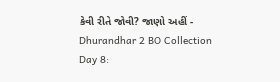કેવી રીતે જોવી? જાણો અહીં -
Dhurandhar 2 BO Collection Day 8: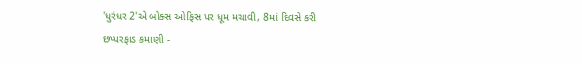'ધુરંધર 2'એ બોક્સ ઓફિસ પર ધૂમ મચાવી, 8માં દિવસે કરી છપ્પરફાડ કમાણી -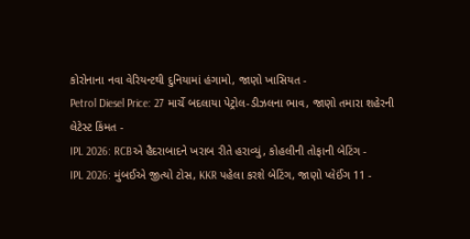કોરોનાના નવા વેરિયન્ટથી દુનિયામાં હંગામો, જાણો ખાસિયત -
Petrol Diesel Price: 27 માર્ચે બદલાયા પેટ્રોલ-ડીઝલના ભાવ, જાણો તમારા શહેરની લેટેસ્ટ કિંમત -
IPL 2026: RCBએ હૈદરાબાદને ખરાબ રીતે હરાવ્યું, કોહલીની તોફાની બેટિંગ -
IPL 2026: મુંબઈએ જીત્યો ટોસ, KKR પહેલા કરશે બેટિંગ, જાણો પ્લેઈંગ 11 -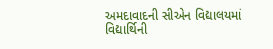અમદાવાદની સીએન વિદ્યાલયમાં વિદ્યાર્થિની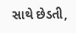સાથે છેડતી,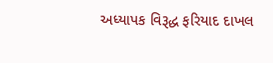અધ્યાપક વિરૂદ્ધ ફરિયાદ દાખલ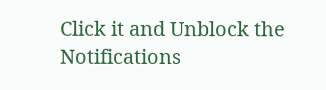Click it and Unblock the Notifications